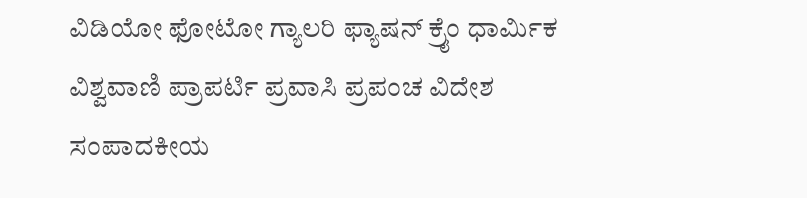ವಿಡಿಯೋ ಫೋಟೋ ಗ್ಯಾಲರಿ ಫ್ಯಾಷನ್ ಕ್ರೈಂ ಧಾರ್ಮಿಕ ವಿಶ್ವವಾಣಿ ಪ್ರಾಪರ್ಟಿ ಪ್ರವಾಸಿ ಪ್ರಪಂಚ ವಿದೇಶ ಸಂಪಾದಕೀಯ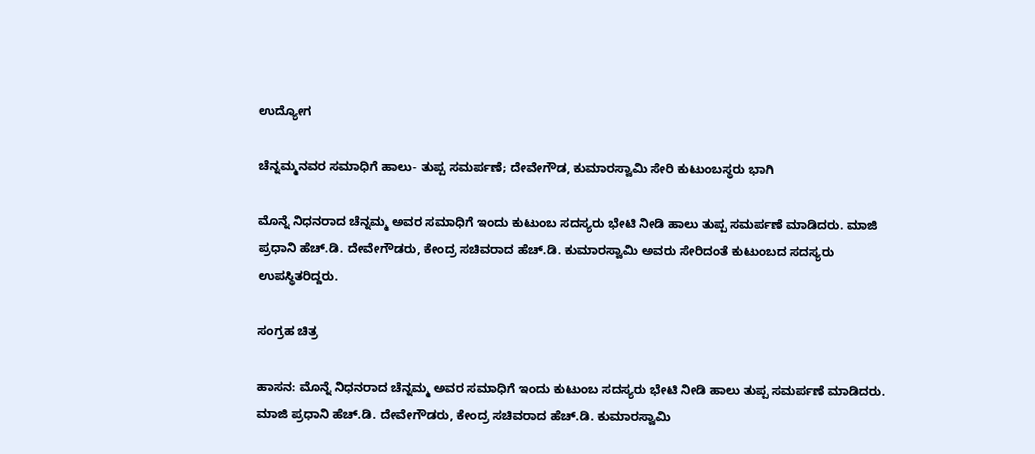ಉದ್ಯೋಗ

ಚೆನ್ನಮ್ಮನವರ ಸಮಾಧಿಗೆ ಹಾಲು- ತುಪ್ಪ ಸಮರ್ಪಣೆ; ದೇವೇಗೌಡ, ಕುಮಾರಸ್ವಾಮಿ ಸೇರಿ ಕುಟುಂಬಸ್ಥರು ಭಾಗಿ

ಮೊನ್ನೆ ನಿಧನರಾದ ಚೆನ್ನಮ್ಮ ಅವರ ಸಮಾಧಿಗೆ ಇಂದು ಕುಟುಂಬ ಸದಸ್ಯರು ಭೇಟಿ ನೀಡಿ ಹಾಲು ತುಪ್ಪ ಸಮರ್ಪಣೆ ಮಾಡಿದರು. ಮಾಜಿ ಪ್ರಧಾನಿ ಹೆಚ್.ಡಿ. ದೇವೇಗೌಡರು, ಕೇಂದ್ರ ಸಚಿವರಾದ ಹೆಚ್.ಡಿ. ಕುಮಾರಸ್ವಾಮಿ ಅವರು ಸೇರಿದಂತೆ ಕುಟುಂಬದ ಸದಸ್ಯರು ಉಪಸ್ಥಿತರಿದ್ದರು.

ಸಂಗ್ರಹ ಚಿತ್ರ

ಹಾಸನ: ಮೊನ್ನೆ ನಿಧನರಾದ ಚೆನ್ನಮ್ಮ ಅವರ ಸಮಾಧಿಗೆ ಇಂದು ಕುಟುಂಬ ಸದಸ್ಯರು ಭೇಟಿ ನೀಡಿ ಹಾಲು ತುಪ್ಪ ಸಮರ್ಪಣೆ ಮಾಡಿದರು. ಮಾಜಿ ಪ್ರಧಾನಿ ಹೆಚ್.ಡಿ. ದೇವೇಗೌಡರು, ಕೇಂದ್ರ ಸಚಿವರಾದ ಹೆಚ್.ಡಿ. ಕುಮಾರಸ್ವಾಮಿ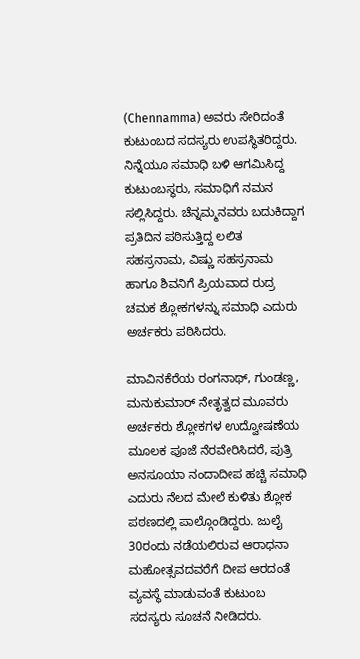(Chennamma) ಅವರು ಸೇರಿದಂತೆ ಕುಟುಂಬದ ಸದಸ್ಯರು ಉಪಸ್ಥಿತರಿದ್ದರು. ನಿನ್ನೆಯೂ ಸಮಾಧಿ ಬಳಿ ಆಗಮಿಸಿದ್ದ ಕುಟುಂಬಸ್ಥರು, ಸಮಾಧಿಗೆ ನಮನ ಸಲ್ಲಿಸಿದ್ದರು. ಚೆನ್ನಮ್ಮನವರು ಬದುಕಿದ್ದಾಗ ಪ್ರತಿದಿನ ಪಠಿಸುತ್ತಿದ್ದ ಲಲಿತ ಸಹಸ್ರನಾಮ, ವಿಷ್ಣು ಸಹಸ್ರನಾಮ ಹಾಗೂ ಶಿವನಿಗೆ ಪ್ರಿಯವಾದ ರುದ್ರ ಚಮಕ ಶ್ಲೋಕಗಳನ್ನು ಸಮಾಧಿ ಎದುರು ಅರ್ಚಕರು ಪಠಿಸಿದರು.

ಮಾವಿನಕೆರೆಯ ರಂಗನಾಥ್, ಗುಂಡಣ್ಣ, ಮನುಕುಮಾರ್ ನೇತೃತ್ವದ ಮೂವರು ಅರ್ಚಕರು ಶ್ಲೋಕಗಳ ಉದ್ವೋಷಣೆಯ ಮೂಲಕ ಪೂಜೆ ನೆರವೇರಿಸಿದರೆ, ಪುತ್ರಿ ಅನಸೂಯಾ ನಂದಾದೀಪ ಹಚ್ಚಿ ಸಮಾಧಿ ಎದುರು ನೆಲದ ಮೇಲೆ ಕುಳಿತು ಶ್ಲೋಕ ಪಠಣದಲ್ಲಿ ಪಾಲ್ಗೊಂಡಿದ್ದರು. ಜುಲೈ 30ರಂದು ನಡೆಯಲಿರುವ ಆರಾಧನಾ ಮಹೋತ್ಸವದವರೆಗೆ ದೀಪ ಆರದಂತೆ ವ್ಯವಸ್ಥೆ ಮಾಡುವಂತೆ ಕುಟುಂಬ ಸದಸ್ಯರು ಸೂಚನೆ ನೀಡಿದರು.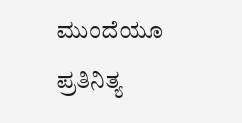ಮುಂದೆಯೂ ಪ್ರತಿನಿತ್ಯ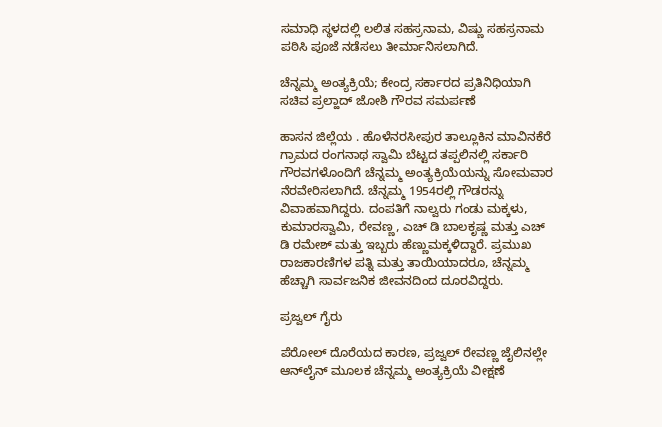ಸಮಾಧಿ ಸ್ಥಳದಲ್ಲಿ ಲಲಿತ ಸಹಸ್ರನಾಮ, ವಿಷ್ಣು ಸಹಸ್ರನಾಮ ಪಠಿಸಿ ಪೂಜೆ ನಡೆಸಲು ತೀರ್ಮಾನಿಸಲಾಗಿದೆ.

ಚೆನ್ನಮ್ಮ ಅಂತ್ಯಕ್ರಿಯೆ; ಕೇಂದ್ರ ಸರ್ಕಾರದ ಪ್ರತಿನಿಧಿಯಾಗಿ ಸಚಿವ ಪ್ರಲ್ಹಾದ್‌ ಜೋಶಿ ಗೌರವ ಸಮರ್ಪಣೆ

ಹಾಸನ ಜಿಲ್ಲೆಯ . ಹೊಳೆನರಸೀಪುರ ತಾಲ್ಲೂಕಿನ ಮಾವಿನಕೆರೆ ಗ್ರಾಮದ ರಂಗನಾಥ ಸ್ವಾಮಿ ಬೆಟ್ಟದ ತಪ್ಪಲಿನಲ್ಲಿ ಸರ್ಕಾರಿ ಗೌರವಗಳೊಂದಿಗೆ ಚೆನ್ನಮ್ಮ ಅಂತ್ಯಕ್ರಿಯೆಯನ್ನು ಸೋಮವಾರ ನೆರವೇರಿಸಲಾಗಿದೆ. ಚೆನ್ನಮ್ಮ 1954ರಲ್ಲಿ ಗೌಡರನ್ನು ವಿವಾಹವಾಗಿದ್ದರು. ದಂಪತಿಗೆ ನಾಲ್ವರು ಗಂಡು ಮಕ್ಕಳು, ಕುಮಾರಸ್ವಾಮಿ, ರೇವಣ್ಣ, ಎಚ್ ಡಿ ಬಾಲಕೃಷ್ಣ ಮತ್ತು ಎಚ್ ಡಿ ರಮೇಶ್ ಮತ್ತು ಇಬ್ಬರು ಹೆಣ್ಣುಮಕ್ಕಳಿದ್ದಾರೆ. ಪ್ರಮುಖ ರಾಜಕಾರಣಿಗಳ ಪತ್ನಿ ಮತ್ತು ತಾಯಿಯಾದರೂ, ಚೆನ್ನಮ್ಮ ಹೆಚ್ಚಾಗಿ ಸಾರ್ವಜನಿಕ ಜೀವನದಿಂದ ದೂರವಿದ್ದರು.

ಪ್ರಜ್ವಲ್‌ ಗೈರು

ಪೆರೋಲ್‌ ದೊರೆಯದ ಕಾರಣ, ಪ್ರಜ್ವಲ್‌ ರೇವಣ್ಣ ಜೈಲಿನಲ್ಲೇ ಆನ್‌ಲೈನ್‌ ಮೂಲಕ ಚೆನ್ನಮ್ಮ ಅಂತ್ಯಕ್ರಿಯೆ ವೀಕ್ಷಣೆ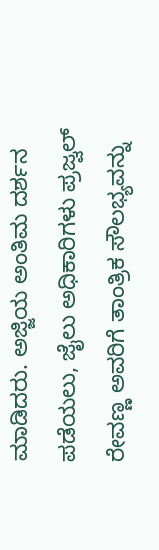ಮಾಡಿದರು. ಅಜ್ಜಿಯ ಅಂತಿಮ ದರ್ಶನ ಪಡೆಯಲು, ಜೈಲು ಅಧಿಕಾರಿಗಳು ಪ್ರಜ್ವಲ್‌ ರೇವಣ್ಣ ಅವರಿಗೆ ತಾಂತ್ರಿಕ ಸೌಲಭ್ಯವನ್ನು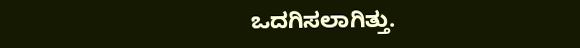ಒದಗಿಸಲಾಗಿತ್ತು.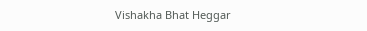Vishakha Bhat Heggar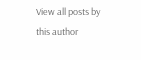View all posts by this author